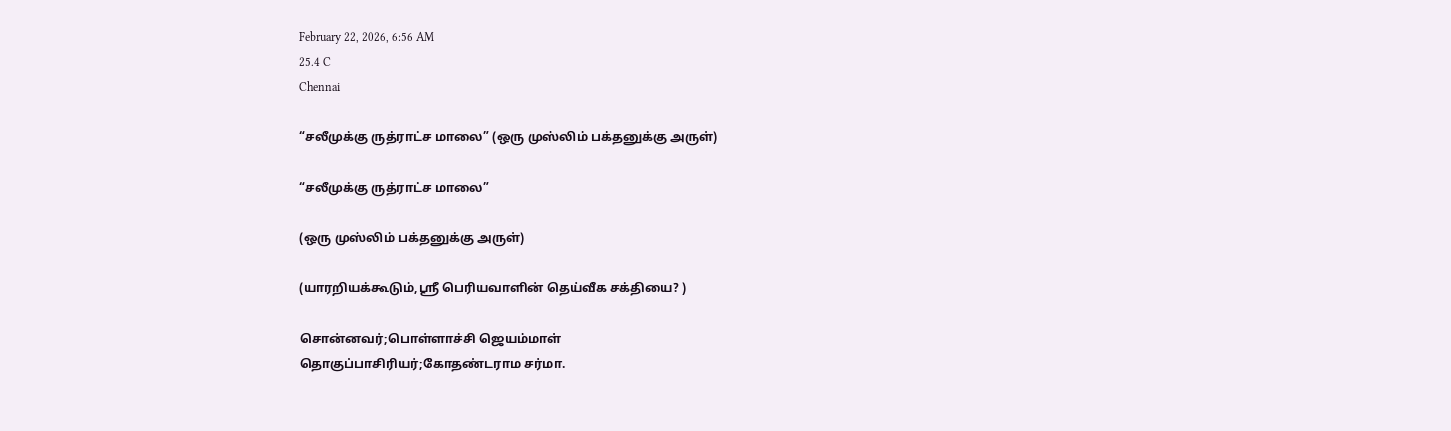February 22, 2026, 6:56 AM
25.4 C
Chennai

“சலீமுக்கு ருத்ராட்ச மாலை” (ஒரு முஸ்லிம் பக்தனுக்கு அருள்)

“சலீமுக்கு ருத்ராட்ச மாலை”

(ஒரு முஸ்லிம் பக்தனுக்கு அருள்)

(யாரறியக்கூடும்,ஸ்ரீ பெரியவாளின் தெய்வீக சக்தியை? )

சொன்னவர்;பொள்ளாச்சி ஜெயம்மாள்
தொகுப்பாசிரியர்;கோதண்டராம சர்மா.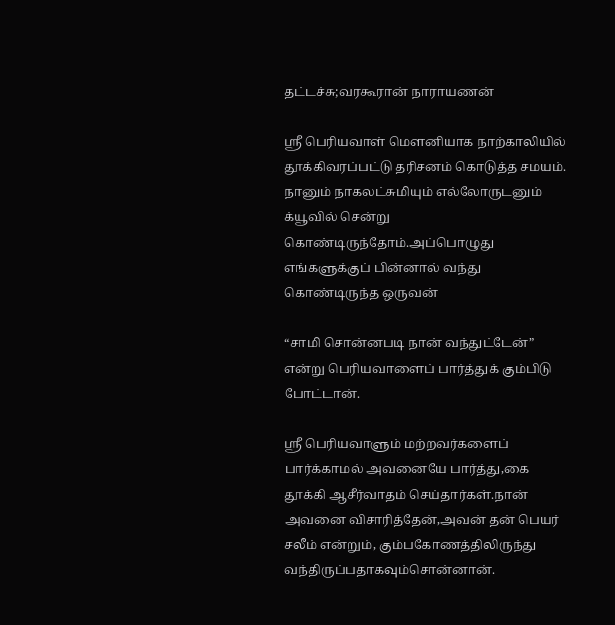தட்டச்சு;வரகூரான் நாராயணன்

ஸ்ரீ பெரியவாள் மௌனியாக நாற்காலியில் தூக்கிவரப்பட்டு தரிசனம் கொடுத்த சமயம். நானும் நாகலட்சுமியும் எல்லோருடனும் க்யூவில் சென்று கொண்டிருந்தோம்.அப்பொழுது எங்களுக்குப் பின்னால் வந்து கொண்டிருந்த ஒருவன்

“சாமி சொன்னபடி நான் வந்துட்டேன்” என்று பெரியவாளைப் பார்த்துக் கும்பிடு போட்டான்.

ஸ்ரீ பெரியவாளும் மற்றவர்களைப் பார்க்காமல் அவனையே பார்த்து,கை தூக்கி ஆசீர்வாதம் செய்தார்கள்.நான் அவனை விசாரித்தேன்,அவன் தன் பெயர் சலீம் என்றும், கும்பகோணத்திலிருந்து வந்திருப்பதாகவும்சொன்னான்.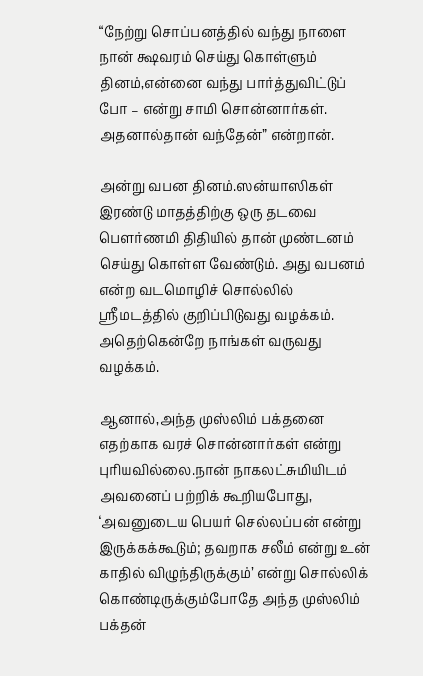“நேற்று சொப்பனத்தில் வந்து நாளை நான் க்ஷவரம் செய்து கொள்ளும் தினம்,என்னை வந்து பார்த்துவிட்டுப் போ – என்று சாமி சொன்னார்கள். அதனால்தான் வந்தேன்” என்றான்.

அன்று வபன தினம்.ஸன்யாஸிகள் இரண்டு மாதத்திற்கு ஒரு தடவை பௌர்ணமி திதியில் தான் முண்டனம் செய்து கொள்ள வேண்டும். அது வபனம் என்ற வடமொழிச் சொல்லில் ஸ்ரீமடத்தில் குறிப்பிடுவது வழக்கம். அதெற்கென்றே நாங்கள் வருவது வழக்கம்.

ஆனால்,அந்த முஸ்லிம் பக்தனை எதற்காக வரச் சொன்னார்கள் என்று புரியவில்லை.நான் நாகலட்சுமியிடம் அவனைப் பற்றிக் கூறியபோது, ‘அவனுடைய பெயர் செல்லப்பன் என்று இருக்கக்கூடும்; தவறாக சலீம் என்று உன் காதில் விழுந்திருக்கும்’ என்று சொல்லிக் கொண்டிருக்கும்போதே அந்த முஸ்லிம் பக்தன்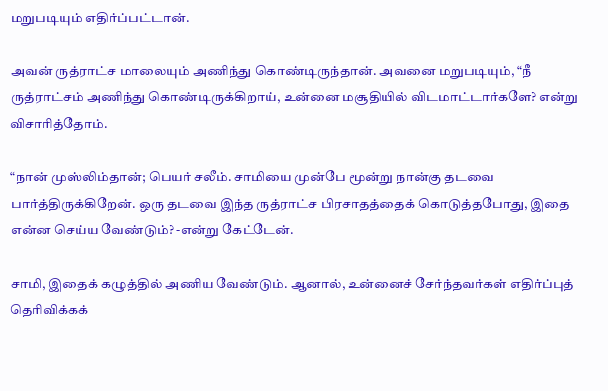மறுபடியும் எதிர்ப்பட்டான்.

அவன் ருத்ராட்ச மாலையும் அணிந்து கொண்டிருந்தான். அவனை மறுபடியும், “நீ ருத்ராட்சம் அணிந்து கொண்டிருக்கிறாய், உன்னை மசூதியில் விடமாட்டார்களே? என்று விசாரித்தோம்.

“நான் முஸ்லிம்தான்; பெயர் சலீம். சாமியை முன்பே மூன்று நான்கு தடவை பார்த்திருக்கிறேன். ஒரு தடவை இந்த ருத்ராட்ச பிரசாதத்தைக் கொடுத்தபோது, இதை என்ன செய்ய வேண்டும்? -என்று கேட்டேன்.

சாமி, இதைக் கழுத்தில் அணிய வேண்டும். ஆனால், உன்னைச் சேர்ந்தவர்கள் எதிர்ப்புத் தெரிவிக்கக்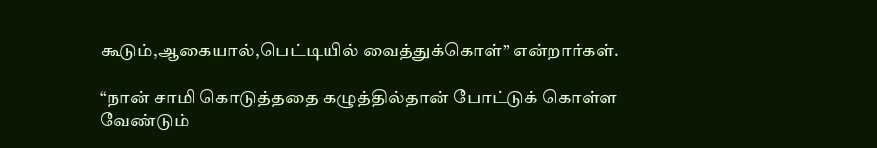கூடும்,ஆகையால்,பெட்டியில் வைத்துக்கொள்” என்றார்கள்.

“நான் சாமி கொடுத்ததை கழுத்தில்தான் போட்டுக் கொள்ள வேண்டும்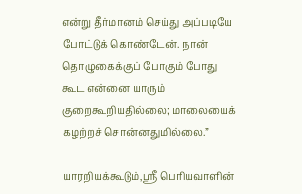என்று தீர்மானம் செய்து அப்படியே போட்டுக் கொண்டேன். நான் தொழுகைக்குப் போகும் போது கூட என்னை யாரும் குறைகூறியதில்லை; மாலையைக் கழற்றச் சொன்னதுமில்லை.”

யாரறியக்கூடும்,ஸ்ரீ பெரியவாளின்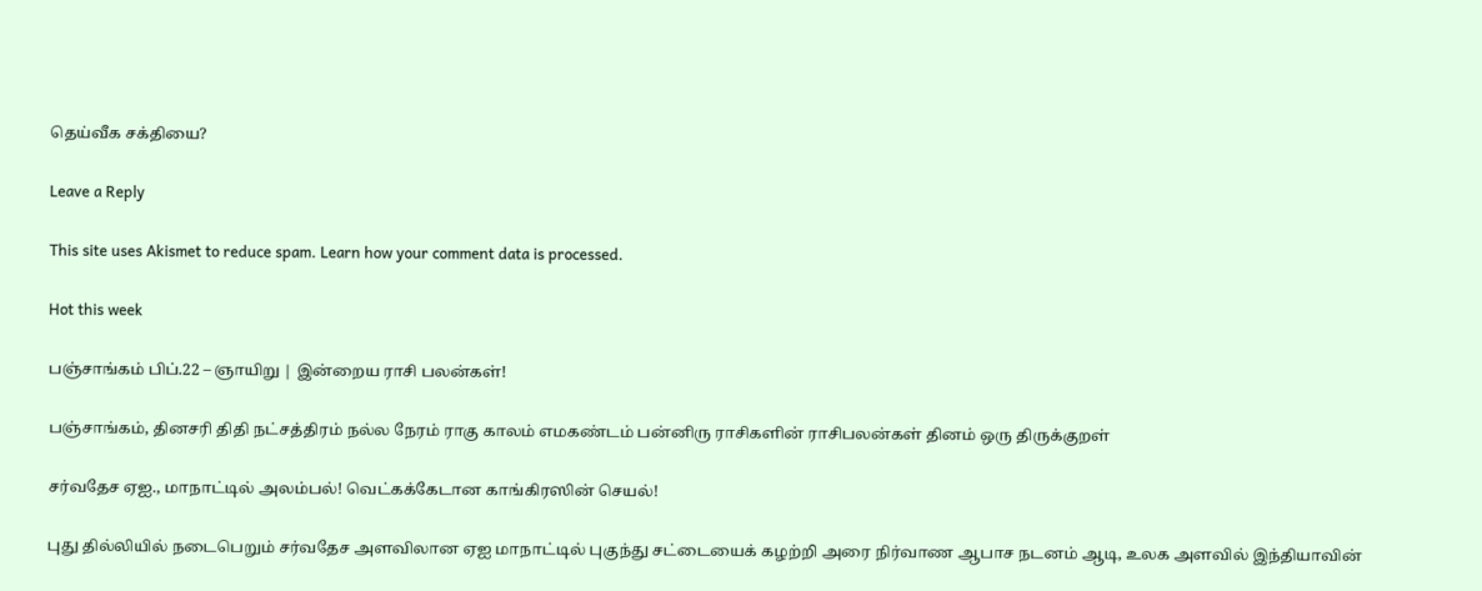தெய்வீக சக்தியை?

Leave a Reply

This site uses Akismet to reduce spam. Learn how your comment data is processed.

Hot this week

பஞ்சாங்கம் பிப்.22 – ஞாயிறு | இன்றைய ராசி பலன்கள்!

பஞ்சாங்கம், தினசரி திதி நட்சத்திரம் நல்ல நேரம் ராகு காலம் எமகண்டம் பன்னிரு ராசிகளின் ராசிபலன்கள் தினம் ஒரு திருக்குறள்

சர்வதேச ஏஐ., மாநாட்டில் அலம்பல்! வெட்கக்கேடான காங்கிரஸின் செயல்!

புது தில்லியில் நடைபெறும் சர்வதேச அளவிலான ஏஐ மாநாட்டில் புகுந்து சட்டையைக் கழற்றி அரை நிர்வாண ஆபாச நடனம் ஆடி, உலக அளவில் இந்தியாவின்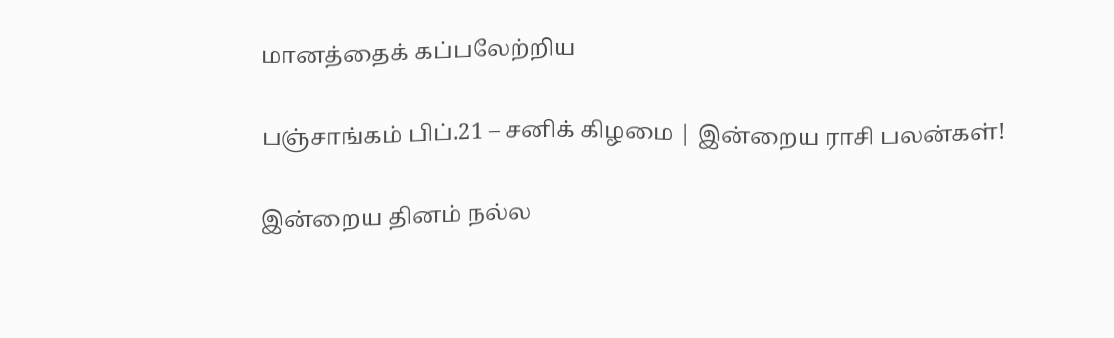மானத்தைக் கப்பலேற்றிய

பஞ்சாங்கம் பிப்.21 – சனிக் கிழமை | இன்றைய ராசி பலன்கள்!

இன்றைய தினம் நல்ல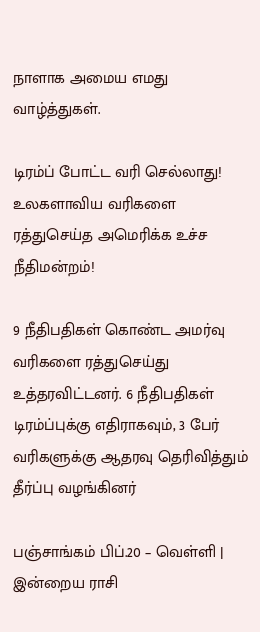நாளாக அமைய எமது வாழ்த்துகள்.

டிரம்ப் போட்ட வரி செல்லாது! உலகளாவிய வரிகளை ரத்துசெய்த அமெரிக்க உச்ச நீதிமன்றம்!

9 நீதிபதிகள் கொண்ட அமர்வு வரிகளை ரத்துசெய்து உத்தரவிட்டனர். 6 நீதிபதிகள் டிரம்ப்புக்கு எதிராகவும், 3 பேர் வரிகளுக்கு ஆதரவு தெரிவித்தும் தீர்ப்பு வழங்கினர்

பஞ்சாங்கம் பிப்.20 – வெள்ளி | இன்றைய ராசி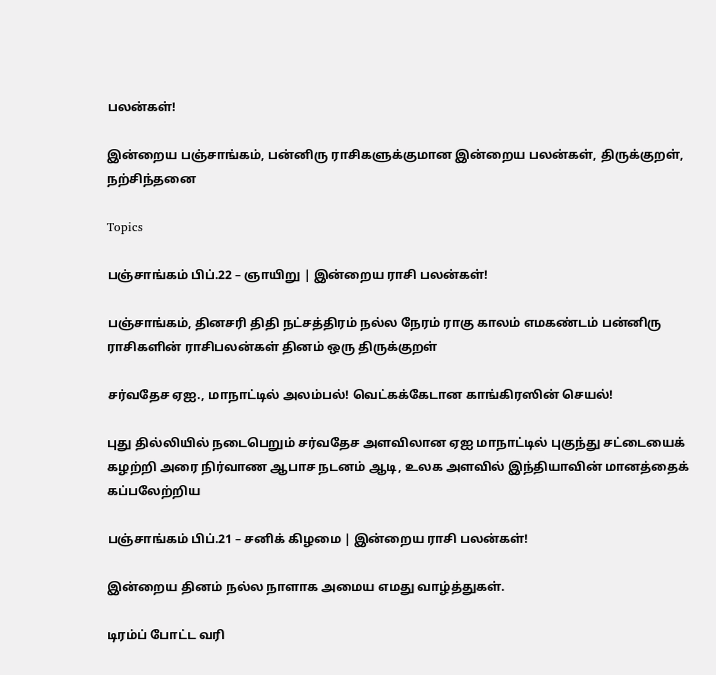பலன்கள்!

இன்றைய பஞ்சாங்கம், பன்னிரு ராசிகளுக்குமான இன்றைய பலன்கள், திருக்குறள், நற்சிந்தனை

Topics

பஞ்சாங்கம் பிப்.22 – ஞாயிறு | இன்றைய ராசி பலன்கள்!

பஞ்சாங்கம், தினசரி திதி நட்சத்திரம் நல்ல நேரம் ராகு காலம் எமகண்டம் பன்னிரு ராசிகளின் ராசிபலன்கள் தினம் ஒரு திருக்குறள்

சர்வதேச ஏஐ., மாநாட்டில் அலம்பல்! வெட்கக்கேடான காங்கிரஸின் செயல்!

புது தில்லியில் நடைபெறும் சர்வதேச அளவிலான ஏஐ மாநாட்டில் புகுந்து சட்டையைக் கழற்றி அரை நிர்வாண ஆபாச நடனம் ஆடி, உலக அளவில் இந்தியாவின் மானத்தைக் கப்பலேற்றிய

பஞ்சாங்கம் பிப்.21 – சனிக் கிழமை | இன்றைய ராசி பலன்கள்!

இன்றைய தினம் நல்ல நாளாக அமைய எமது வாழ்த்துகள்.

டிரம்ப் போட்ட வரி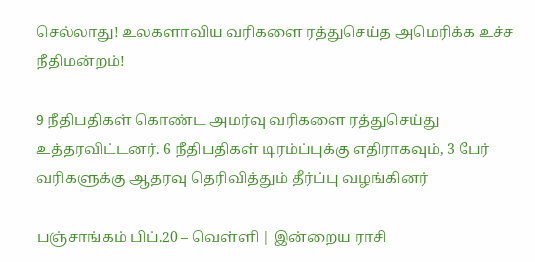செல்லாது! உலகளாவிய வரிகளை ரத்துசெய்த அமெரிக்க உச்ச நீதிமன்றம்!

9 நீதிபதிகள் கொண்ட அமர்வு வரிகளை ரத்துசெய்து உத்தரவிட்டனர். 6 நீதிபதிகள் டிரம்ப்புக்கு எதிராகவும், 3 பேர் வரிகளுக்கு ஆதரவு தெரிவித்தும் தீர்ப்பு வழங்கினர்

பஞ்சாங்கம் பிப்.20 – வெள்ளி | இன்றைய ராசி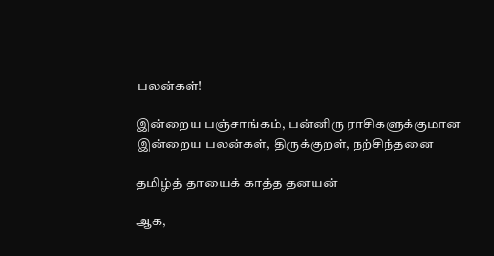பலன்கள்!

இன்றைய பஞ்சாங்கம், பன்னிரு ராசிகளுக்குமான இன்றைய பலன்கள், திருக்குறள், நற்சிந்தனை

தமிழ்த் தாயைக் காத்த தனயன்

ஆக,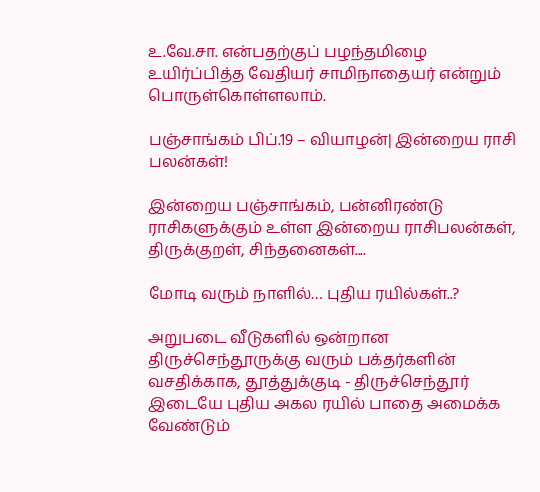உ.வே.சா. என்பதற்குப் பழந்தமிழை உயிர்ப்பித்த வேதியர் சாமிநாதையர் என்றும் பொருள்கொள்ளலாம்.

பஞ்சாங்கம் பிப்.19 – வியாழன்| இன்றைய ராசி பலன்கள்!

இன்றைய பஞ்சாங்கம், பன்னிரண்டு ராசிகளுக்கும் உள்ள இன்றைய ராசிபலன்கள், திருக்குறள், சிந்தனைகள்....

மோடி வரும் நாளில்… புதிய ரயில்கள்..?

அறுபடை வீடுகளில் ஒன்றான திருச்செந்தூருக்கு வரும் பக்தர்களின் வசதிக்காக, தூத்துக்குடி - திருச்செந்தூர் இடையே புதிய அகல ரயில் பாதை அமைக்க வேண்டும்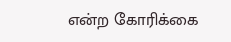என்ற கோரிக்கை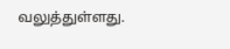வலுத்துள்ளது.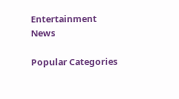Entertainment News

Popular Categories